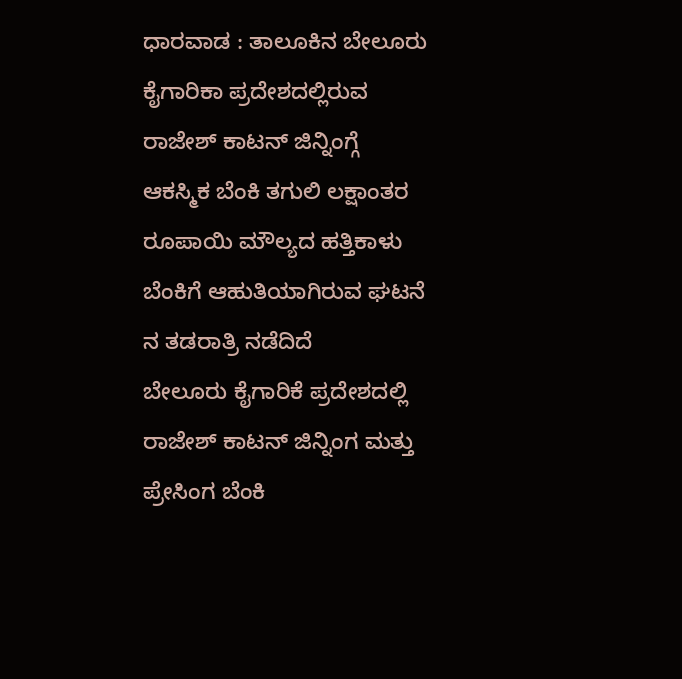ಧಾರವಾಡ : ತಾಲೂಕಿನ ಬೇಲೂರು ಕೈಗಾರಿಕಾ ಪ್ರದೇಶದಲ್ಲಿರುವ ರಾಜೇಶ್ ಕಾಟನ್ ಜಿನ್ನಿಂಗ್ಗೆ ಆಕಸ್ಮಿಕ ಬೆಂಕಿ ತಗುಲಿ ಲಕ್ಷಾಂತರ ರೂಪಾಯಿ ಮೌಲ್ಯದ ಹತ್ತಿಕಾಳು ಬೆಂಕಿಗೆ ಆಹುತಿಯಾಗಿರುವ ಘಟನೆ ನ ತಡರಾತ್ರಿ ನಡೆದಿದೆ
ಬೇಲೂರು ಕೈಗಾರಿಕೆ ಪ್ರದೇಶದಲ್ಲಿ ರಾಜೇಶ್ ಕಾಟನ್ ಜಿನ್ನಿಂಗ ಮತ್ತು ಪ್ರೇಸಿಂಗ ಬೆಂಕಿ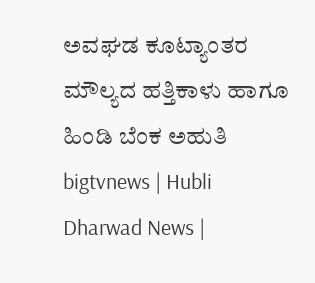ಅವಘಡ ಕೂಟ್ಯಾಂತರ ಮೌಲ್ಯದ ಹತ್ತಿಕಾಳು ಹಾಗೂ ಹಿಂಡಿ ಬೆಂಕ ಅಹುತಿ
bigtvnews | Hubli Dharwad News |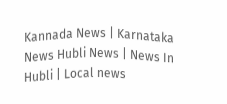Kannada News | Karnataka News Hubli News | News In Hubli | Local news